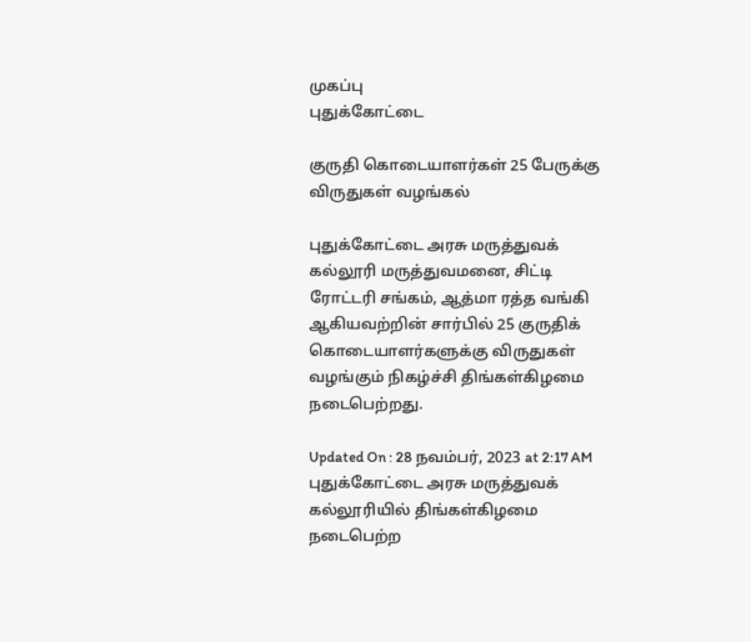முகப்பு
புதுக்கோட்டை

குருதி கொடையாளர்கள் 25 பேருக்கு விருதுகள் வழங்கல்

புதுக்கோட்டை அரசு மருத்துவக் கல்லூரி மருத்துவமனை, சிட்டி ரோட்டரி சங்கம், ஆத்மா ரத்த வங்கி ஆகியவற்றின் சார்பில் 25 குருதிக் கொடையாளர்களுக்கு விருதுகள் வழங்கும் நிகழ்ச்சி திங்கள்கிழமை நடைபெற்றது.

Updated On : 28 நவம்பர், 2023 at 2:17 AM
புதுக்கோட்டை அரசு மருத்துவக் கல்லூரியில் திங்கள்கிழமை நடைபெற்ற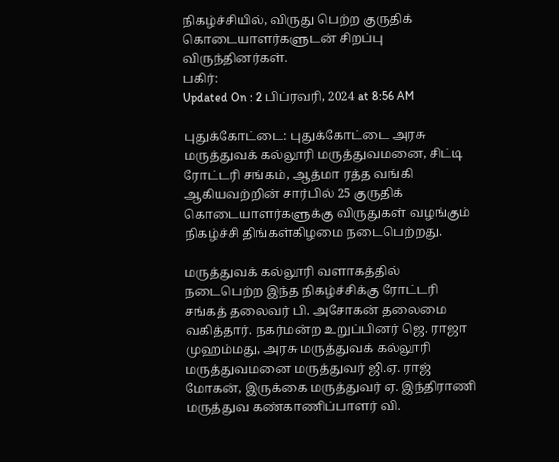நிகழ்ச்சியில், விருது பெற்ற குருதிக் கொடையாளர்களுடன் சிறப்பு விருந்தினர்கள்.
பகிர்:
Updated On : 2 பிப்ரவரி, 2024 at 8:56 AM

புதுக்கோட்டை: புதுக்கோட்டை அரசு மருத்துவக் கல்லூரி மருத்துவமனை, சிட்டி ரோட்டரி சங்கம், ஆத்மா ரத்த வங்கி ஆகியவற்றின் சார்பில் 25 குருதிக் கொடையாளர்களுக்கு விருதுகள் வழங்கும் நிகழ்ச்சி திங்கள்கிழமை நடைபெற்றது.

மருத்துவக் கல்லூரி வளாகத்தில் நடைபெற்ற இந்த நிகழ்ச்சிக்கு ரோட்டரி சங்கத் தலைவர் பி. அசோகன் தலைமை வகித்தார். நகர்மன்ற உறுப்பினர் ஜெ. ராஜா முஹம்மது, அரசு மருத்துவக் கல்லூரி மருத்துவமனை மருத்துவர் ஜி.ஏ. ராஜ் மோகன், இருக்கை மருத்துவர் ஏ. இந்திராணி மருத்துவ கண்காணிப்பாளர் வி.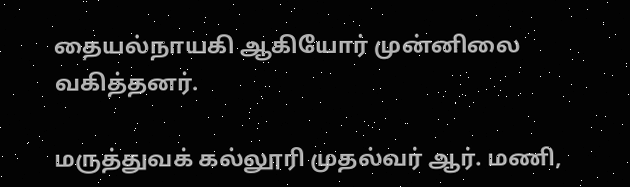தையல்நாயகி ஆகியோர் முன்னிலை வகித்தனர்.

மருத்துவக் கல்லூரி முதல்வர் ஆர். மணி,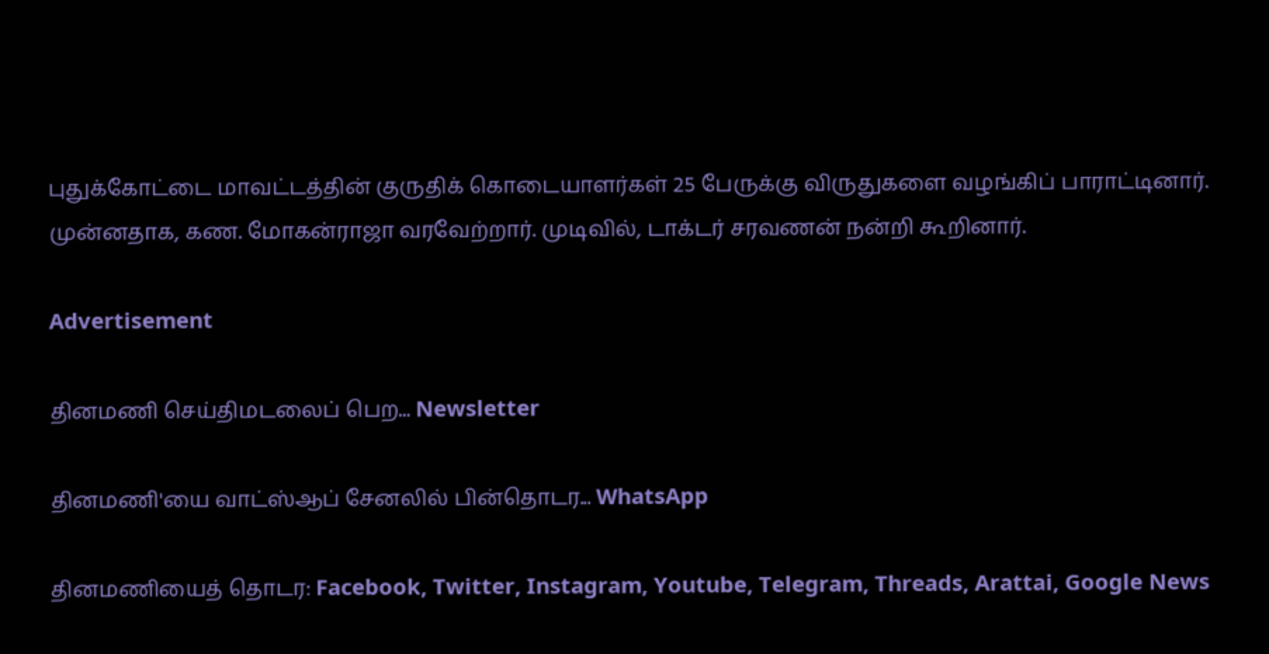புதுக்கோட்டை மாவட்டத்தின் குருதிக் கொடையாளர்கள் 25 பேருக்கு விருதுகளை வழங்கிப் பாராட்டினார். முன்னதாக, கண. மோகன்ராஜா வரவேற்றார். முடிவில், டாக்டர் சரவணன் நன்றி கூறினார்.

Advertisement

தினமணி செய்திமடலைப் பெற... Newsletter

தினமணி'யை வாட்ஸ்ஆப் சேனலில் பின்தொடர... WhatsApp

தினமணியைத் தொடர: Facebook, Twitter, Instagram, Youtube, Telegram, Threads, Arattai, Google News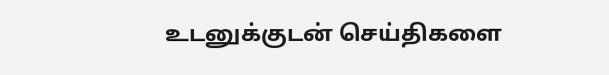உடனுக்குடன் செய்திகளை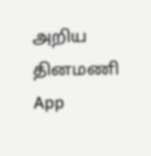அறிய தினமணி App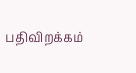பதிவிறக்கம்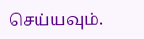செய்யவும்.